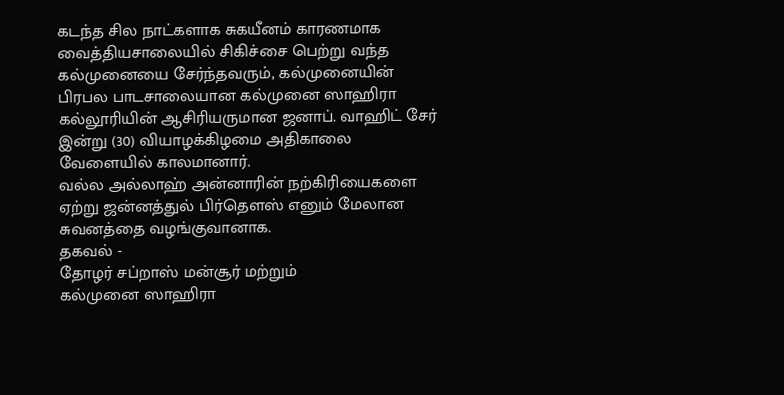கடந்த சில நாட்களாக சுகயீனம் காரணமாக வைத்தியசாலையில் சிகிச்சை பெற்று வந்த கல்முனையை சேர்ந்தவரும், கல்முனையின் பிரபல பாடசாலையான கல்முனை ஸாஹிரா கல்லூரியின் ஆசிரியருமான ஜனாப். வாஹிட் சேர் இன்று (30) வியாழக்கிழமை அதிகாலை வேளையில் காலமானார்.
வல்ல அல்லாஹ் அன்னாரின் நற்கிரியைகளை ஏற்று ஜன்னத்துல் பிர்தௌஸ் எனும் மேலான சுவனத்தை வழங்குவானாக.
தகவல் -
தோழர் சப்றாஸ் மன்சூர் மற்றும்
கல்முனை ஸாஹிரா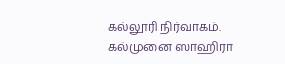கல்லூரி நிர்வாகம்.
கல்முனை ஸாஹிரா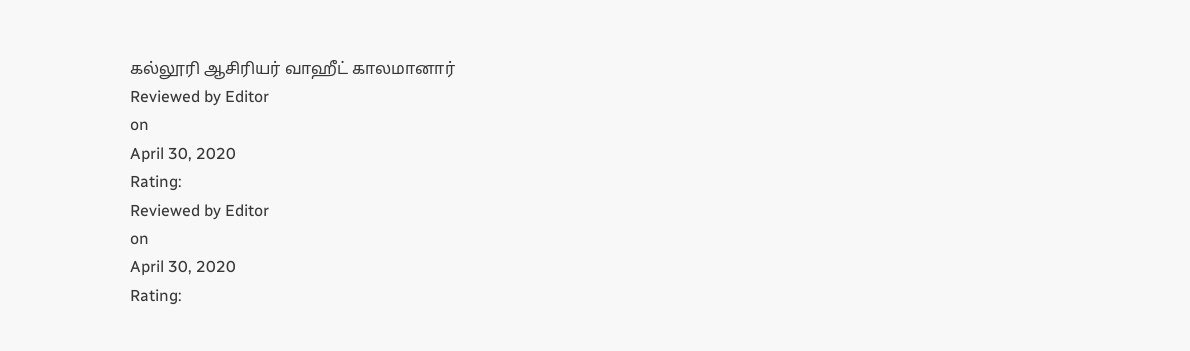கல்லூரி ஆசிரியர் வாஹீட் காலமானார்
Reviewed by Editor
on
April 30, 2020
Rating:
Reviewed by Editor
on
April 30, 2020
Rating: